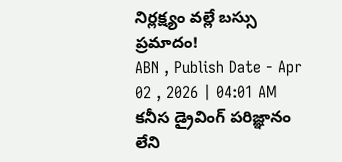నిర్లక్ష్యం వల్లే బస్సు ప్రమాదం!
ABN , Publish Date - Apr 02 , 2026 | 04:01 AM
కనీస డ్రైవింగ్ పరిజ్ఞానం లేని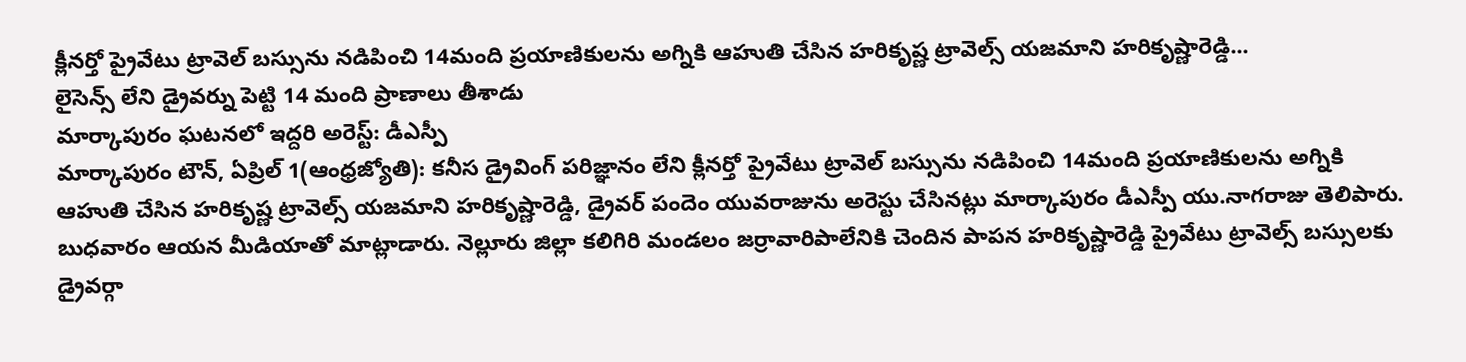క్లీనర్తో ప్రైవేటు ట్రావెల్ బస్సును నడిపించి 14మంది ప్రయాణికులను అగ్నికి ఆహుతి చేసిన హరికృష్ణ ట్రావెల్స్ యజమాని హరికృష్ణారెడ్డి...
లైసెన్స్ లేని డ్రైవర్ను పెట్టి 14 మంది ప్రాణాలు తీశాడు
మార్కాపురం ఘటనలో ఇద్దరి అరెస్ట్: డీఎస్పీ
మార్కాపురం టౌన్, ఏప్రిల్ 1(ఆంధ్రజ్యోతి): కనీస డ్రైవింగ్ పరిజ్ఞానం లేని క్లీనర్తో ప్రైవేటు ట్రావెల్ బస్సును నడిపించి 14మంది ప్రయాణికులను అగ్నికి ఆహుతి చేసిన హరికృష్ణ ట్రావెల్స్ యజమాని హరికృష్ణారెడ్డి, డ్రైవర్ పందెం యువరాజును అరెస్టు చేసినట్లు మార్కాపురం డీఎస్పీ యు.నాగరాజు తెలిపారు. బుధవారం ఆయన మీడియాతో మాట్లాడారు. నెల్లూరు జిల్లా కలిగిరి మండలం జర్రావారిపాలేనికి చెందిన పాపన హరికృష్ణారెడ్డి ప్రైవేటు ట్రావెల్స్ బస్సులకు డ్రైవర్గా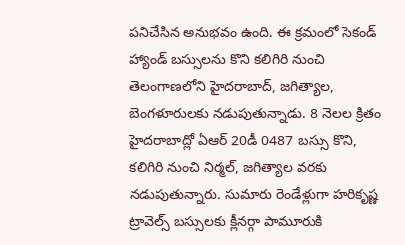పనిచేసిన అనుభవం ఉంది. ఈ క్రమంలో సెకండ్ హ్యాండ్ బస్సులను కొని కలిగిరి నుంచి తెలంగాణలోని హైదరాబాద్, జగిత్యాల, బెంగళూరులకు నడుపుతున్నాడు. 8 నెలల క్రితం హైదరాబాద్లో ఏఆర్ 20డీ 0487 బస్సు కొని, కలిగిరి నుంచి నిర్మల్, జగిత్యాల వరకు నడుపుతున్నారు. సుమారు రెండేళ్లుగా హరికృష్ణ ట్రావెల్స్ బస్సులకు క్లీనర్గా పామూరుకి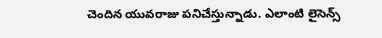చెందిన యువరాజు పనిచేస్తున్నాడు. ఎలాంటి లైసెన్స్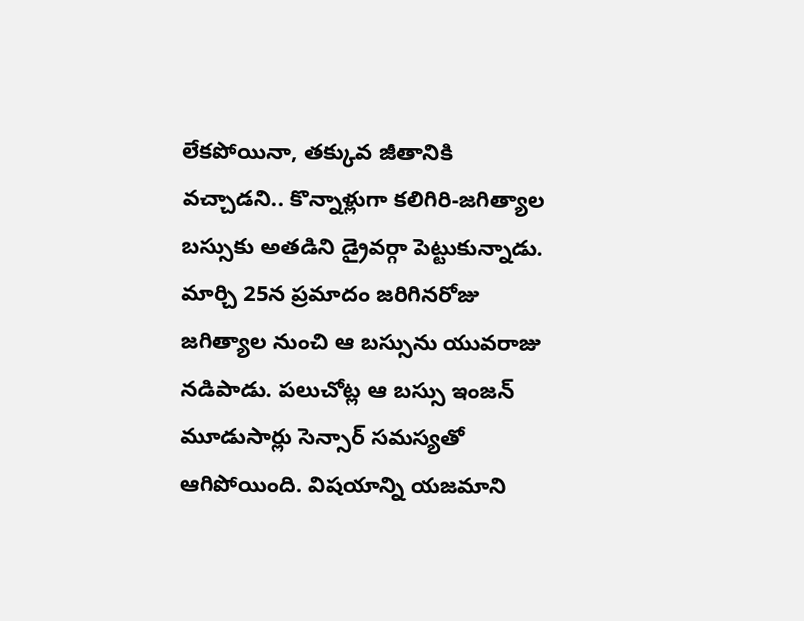లేకపోయినా, తక్కువ జీతానికి వచ్చాడని.. కొన్నాళ్లుగా కలిగిరి-జగిత్యాల బస్సుకు అతడిని డ్రైవర్గా పెట్టుకున్నాడు. మార్చి 25న ప్రమాదం జరిగినరోజు జగిత్యాల నుంచి ఆ బస్సును యువరాజు నడిపాడు. పలుచోట్ల ఆ బస్సు ఇంజన్ మూడుసార్లు సెన్సార్ సమస్యతో ఆగిపోయింది. విషయాన్ని యజమాని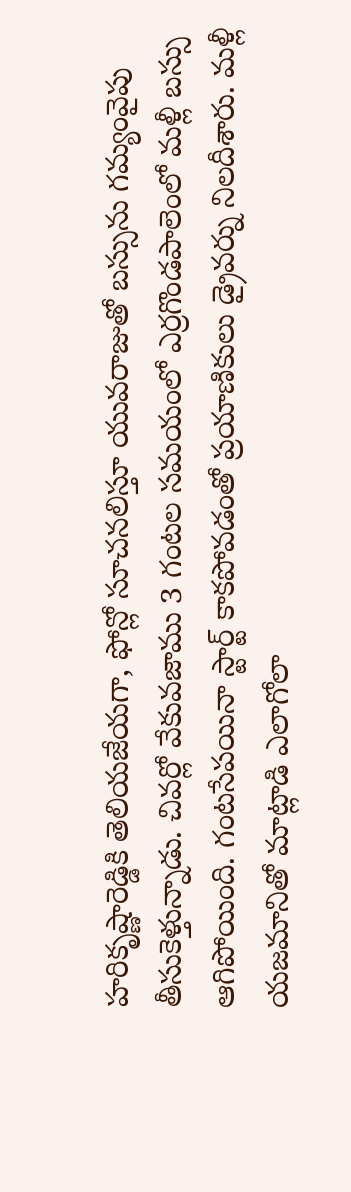హరికృష్ణారెడ్డికి తెలియజేయగా, ఫోన్లో సూచనలిస్తూ యువరాజుతో బస్సును గమ్యంవైపు తీసుకెళ్తున్నాడు. చివర్లో వేకువజాము 3 గంటల సమయంలో ఎర్రగొండపాలెంలో మళ్లీ బస్సు ఆగిపోయింది. గంటసేపయినా స్టార్ట్ కాకపోవడంతో ప్రయాణికులు డ్రైవర్ను నిలదీశారు. మళ్లీ యజమానితో మాట్లాడి ఎలాగోలా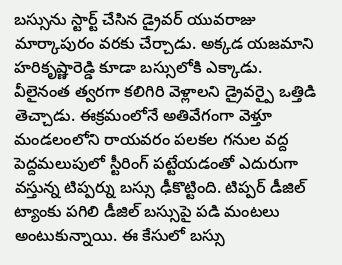బస్సును స్టార్ట్ చేసిన డ్రైవర్ యువరాజు మార్కాపురం వరకు చేర్చాడు. అక్కడ యజమాని హరికృష్ణారెడ్డి కూడా బస్సులోకి ఎక్కాడు. వీలైనంత త్వరగా కలిగిరి వెళ్లాలని డ్రైవర్పై ఒత్తిడి తెచ్చాడు. ఈక్రమంలోనే అతివేగంగా వెళ్తూ మండలంలోని రాయవరం పలకల గనుల వద్ద పెద్దమలుపులో స్టీరింగ్ పట్టేయడంతో ఎదురుగా వస్తున్న టిప్పర్ను బస్సు ఢీకొట్టింది. టిప్పర్ డీజిల్ ట్యాంకు పగిలి డీజిల్ బస్సుపై పడి మంటలు అంటుకున్నాయి. ఈ కేసులో బస్సు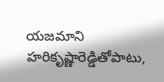యజమాని హరికృష్ణారెడ్డితోపాటు,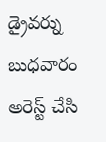డ్రైవర్ను బుధవారం అరెస్ట్ చేసి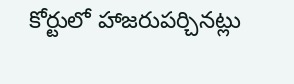కోర్టులో హాజరుపర్చినట్లు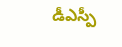డీఎస్పీ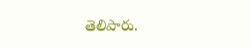తెలిపారు.